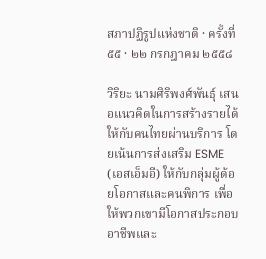สภาปฏิรูปแห่งชาติ · ครั้งที่ ๕๕ · ๒๒ กรกฎาคม ๒๕๕๘

วิริยะ นามศิริพงศ์พันธุ์ เสนอแนวคิดในการสร้างรายได้ให้กับคนไทยผ่านบริการ โดยเน้นการส่งเสริม ESME (เอสเอ็มอี) ให้กับกลุ่มผู้ด้อยโอกาสและคนพิการ เพื่อให้พวกเขามีโอกาสประกอบอาชีพและ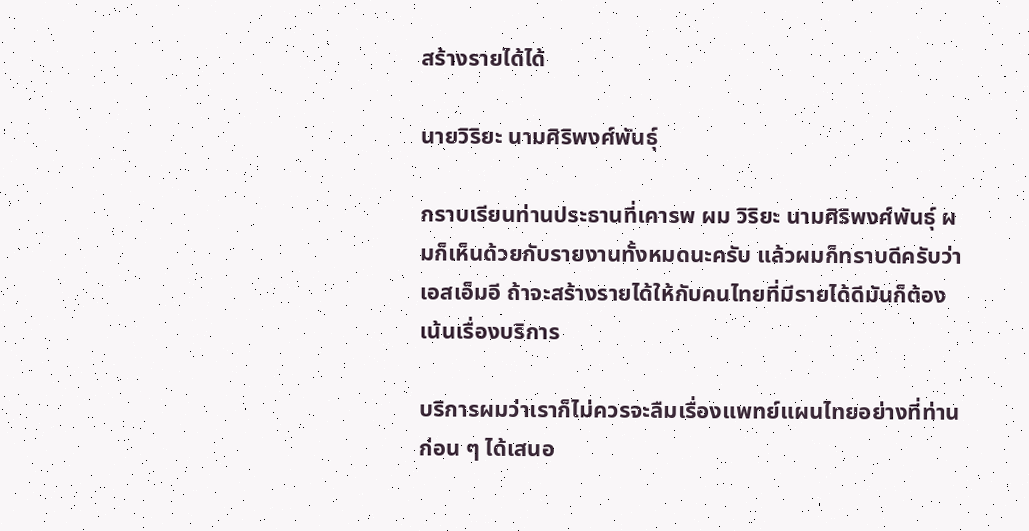สร้างรายได้ได้

นายวิริยะ นามศิริพงศ์พันธุ์

กราบเรียนท่านประธานที่เคารพ ผม วิริยะ นามศิริพงศ์พันธุ์ ผมก็เห็นด้วยกับรายงานทั้งหมดนะครับ แล้วผมก็ทราบดีครับว่าเอสเอ็มอี ถ้าจะสร้างรายได้ให้กับคนไทยที่มีรายได้ดีมันก็ต้องเน้นเรื่องบริการ

บริการผมว่าเราก็ไม่ควรจะลืมเรื่องแพทย์แผนไทยอย่างที่ท่าน ก่อน ๆ ได้เสนอ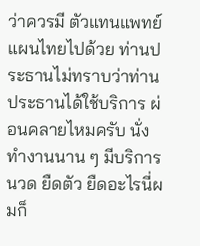ว่าควรมี ตัวแทนแพทย์แผนไทยไปด้วย ท่านประธานไม่ทราบว่าท่านประธานได้ใช้บริการ ผ่อนคลายไหมครับ นั่งทํางานนาน ๆ มีบริการนวด ยืดตัว ยืดอะไรนี่ผมก็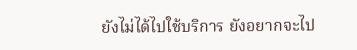ยังไม่ได้ไปใช้บริการ ยังอยากจะไป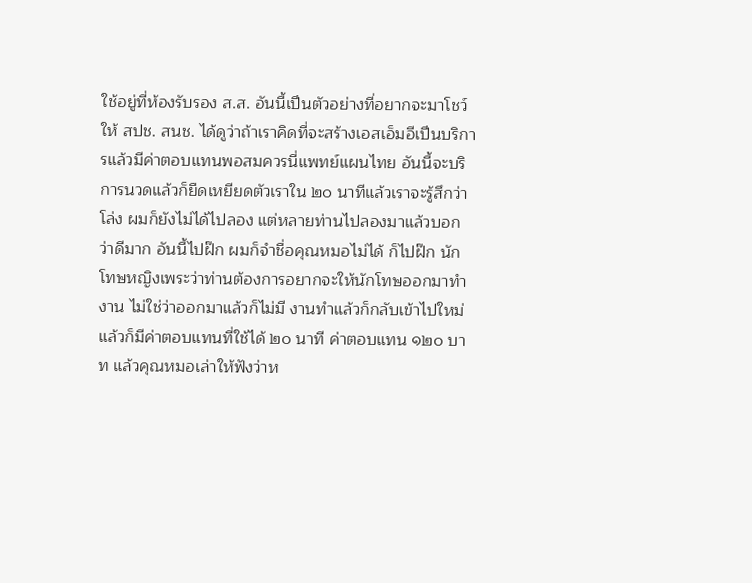ใช้อยู่ที่ห้องรับรอง ส.ส. อันนี้เปึนตัวอย่างที่อยากจะมาโชว์ให้ สปช. สนช. ได้ดูว่าถ้าเราคิดที่จะสร้างเอสเอ็มอีเปึนบริการแล้วมีค่าตอบแทนพอสมควรนี่แพทย์แผนไทย อันนี้จะบริการนวดแล้วก็ยืดเหยียดตัวเราใน ๒๐ นาทีแล้วเราจะรู้สึกว่าโล่ง ผมก็ยังไม่ได้ไปลอง แต่หลายท่านไปลองมาแล้วบอกว่าดีมาก อันนี้ไปฝ๊ก ผมก็จําชื่อคุณหมอไม่ได้ ก็ไปฝ๊ก นักโทษหญิงเพระว่าท่านต้องการอยากจะให้นักโทษออกมาทํางาน ไม่ใช่ว่าออกมาแล้วก็ไม่มี งานทําแล้วก็กลับเข้าไปใหม่ แล้วก็มีค่าตอบแทนที่ใช้ได้ ๒๐ นาที ค่าตอบแทน ๑๒๐ บาท แล้วคุณหมอเล่าให้ฟังว่าห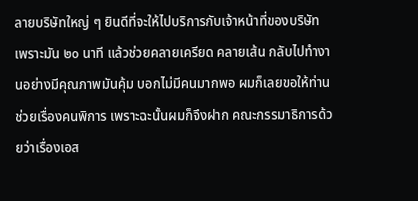ลายบริษัทใหญ่ ๆ ยินดีที่จะให้ไปบริการกับเจ้าหน้าที่ของบริษัท เพราะมัน ๒๐ นาที แล้วช่วยคลายเครียด คลายเส้น กลับไปทํางานอย่างมีคุณภาพมันคุ้ม บอกไม่มีคนมากพอ ผมก็เลยขอให้ท่านช่วยเรื่องคนพิการ เพราะฉะนั้นผมก็จึงฝาก คณะกรรมาธิการด้วยว่าเรื่องเอส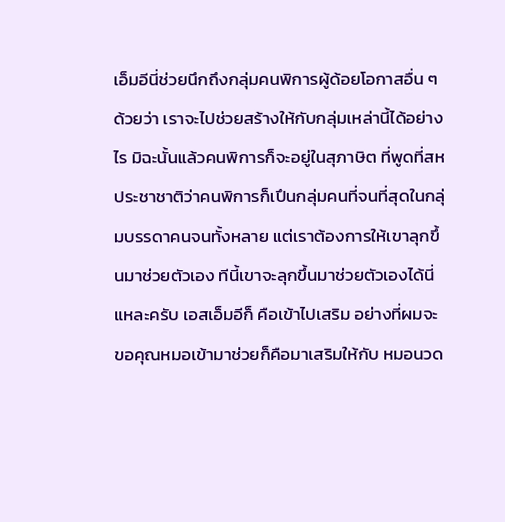เอ็มอีนี่ช่วยนึกถึงกลุ่มคนพิการผู้ด้อยโอกาสอื่น ๆ ด้วยว่า เราจะไปช่วยสร้างให้กับกลุ่มเหล่านี้ได้อย่างไร มิฉะนั้นแล้วคนพิการก็จะอยู่ในสุภาษิต ที่พูดที่สหประชาชาติว่าคนพิการก็เปึนกลุ่มคนที่จนที่สุดในกลุ่มบรรดาคนจนทั้งหลาย แต่เราต้องการให้เขาลุกขึ้นมาช่วยตัวเอง ทีนี้เขาจะลุกขึ้นมาช่วยตัวเองได้นี่แหละครับ เอสเอ็มอีก็ คือเข้าไปเสริม อย่างที่ผมจะขอคุณหมอเข้ามาช่วยก็คือมาเสริมให้กับ หมอนวด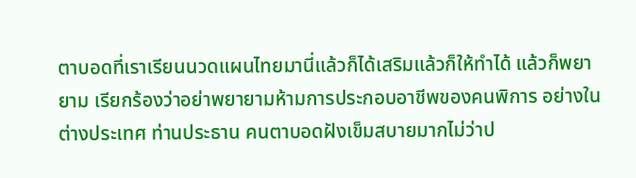ตาบอดที่เราเรียนนวดแผนไทยมานี่แล้วก็ได้เสริมแล้วก็ให้ทําได้ แล้วก็พยายาม เรียกร้องว่าอย่าพยายามห้ามการประกอบอาชีพของคนพิการ อย่างในต่างประเทศ ท่านประธาน คนตาบอดฝังเข็มสบายมากไม่ว่าป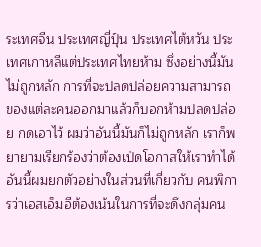ระเทศจีน ประเทศญี่ปุ์น ประเทศไต้หวัน ประเทศเกาหลีแต่ประเทศไทยห้าม ซึ่งอย่างนี้มันไม่ถูกหลัก การที่จะปลดปล่อยความสามารถ ของแต่ละคนออกมาแล้วก็บอกห้ามปลดปล่อย กดเอาไว้ ผมว่าอันนี้มันก็ไม่ถูกหลัก เราก็พยายามเรียกร้องว่าต้องเป่ดโอกาสให้เราทําได้ อันนี้ผมยกตัวอย่างในส่วนที่เกี่ยวกับ คนพิการว่าเอสเอ็มอีต้องเน้นในการที่จะดึงกลุ่มคน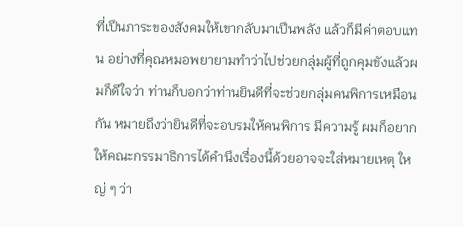ที่เปึนภาระของสังคมให้เขากลับมาเปึนพลัง แล้วก็มีค่าตอบแทน อย่างที่คุณหมอพยายามทําว่าไปช่วยกลุ่มผู้ที่ถูกคุมขังแล้วผมก็ดีใจว่า ท่านก็บอกว่าท่านยินดีที่จะช่วยกลุ่มคนพิการเหมือนกัน หมายถึงว่ายินดีที่จะอบรมให้คนพิการ มีความรู้ ผมก็อยากให้คณะกรรมาธิการได้คํานึงเรื่องนี้ด้วยอาจจะใส่หมายเหตุ ใหญ่ ๆ ว่า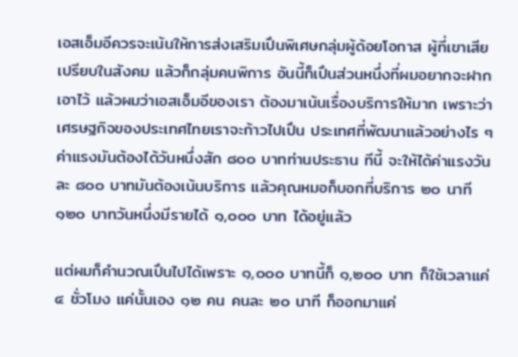เอสเอ็มอีควรจะเน้นให้การส่งเสริมเปึนพิเศษกลุ่มผู้ด้อยโอกาส ผู้ที่เขาเสียเปรียบในสังคม แล้วก็กลุ่มคนพิการ อันนี้ก็เปึนส่วนหนึ่งที่ผมอยากจะฝากเอาไว้ แล้วผมว่าเอสเอ็มอีของเรา ต้องมาเน้นเรื่องบริการให้มาก เพราะว่าเศรษฐกิจของประเทศไทยเราจะก้าวไปเปึน ประเทศที่พัฒนาแล้วอย่างไร ๆ ค่าแรงมันต้องได้วันหนึ่งสัก ๘๐๐ บาทท่านประธาน ทีนี้ จะให้ได้ค่าแรงวันละ ๘๐๐ บาทมันต้องเน้นบริการ แล้วคุณหมอก็บอกที่บริการ ๒๐ นาที ๑๒๐ บาทวันหนึ่งมีรายได้ ๑,๐๐๐ บาท ได้อยู่แล้ว

แต่ผมก็คํานวณเปึนไปได้เพราะ ๑,๐๐๐ บาทนี้ก็ ๑,๒๐๐ บาท ก็ใช้เวลาแค่ ๔ ชั่วโมง แค่นั้นเอง ๑๒ คน คนละ ๒๐ นาที ก็ออกมาแค่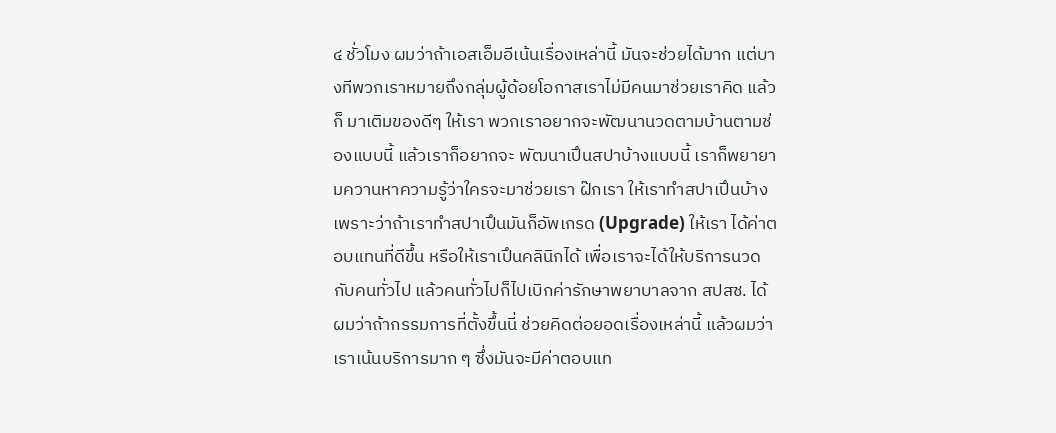๔ ชั่วโมง ผมว่าถ้าเอสเอ็มอีเน้นเรื่องเหล่านี้ มันจะช่วยได้มาก แต่บางทีพวกเราหมายถึงกลุ่มผู้ด้อยโอกาสเราไม่มีคนมาช่วยเราคิด แล้วก็ มาเติมของดีๆ ให้เรา พวกเราอยากจะพัฒนานวดตามบ้านตามช่องแบบนี้ แล้วเราก็อยากจะ พัฒนาเปึนสปาบ้างแบบนี้ เราก็พยายามควานหาความรู้ว่าใครจะมาช่วยเรา ฝ๊กเรา ให้เราทําสปาเปึนบ้าง เพราะว่าถ้าเราทําสปาเปึนมันก็อัพเกรด (Upgrade) ให้เรา ได้ค่าตอบแทนที่ดีขึ้น หรือให้เราเปึนคลินิกได้ เพื่อเราจะได้ให้บริการนวดกับคนทั่วไป แล้วคนทั่วไปก็ไปเบิกค่ารักษาพยาบาลจาก สปสช. ได้ ผมว่าถ้ากรรมการที่ตั้งขึ้นนี่ ช่วยคิดต่อยอดเรื่องเหล่านี้ แล้วผมว่าเราเน้นบริการมาก ๆ ซึ่งมันจะมีค่าตอบแท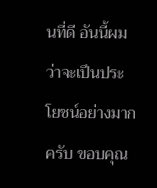นที่ดี อันนี้ผมว่าจะเปึนประโยชน์อย่างมากครับ ขอบคุณ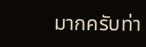มากครับท่า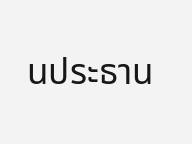นประธาน